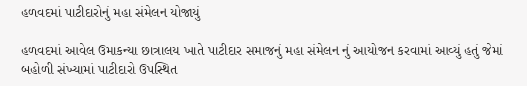હળવદમાં પાટીદારોનું મહા સંમેલન યોજાયું

હળવદમાં આવેલ ઉમાકન્યા છાત્રાલય ખાતે પાટીદાર સમાજનું મહા સંમેલન નું આયોજન કરવામાં આવ્યું હતું જેમાં બહોળી સંખ્યામાં પાટીદારો ઉપસ્થિત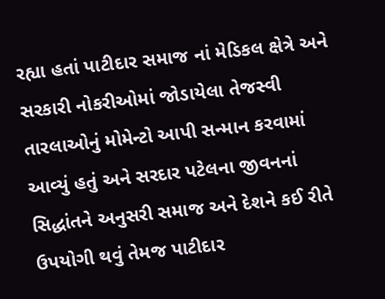રહ્યા હતાં પાટીદાર સમાજ નાં મેડિકલ ક્ષેત્રે અને સરકારી નોકરીઓમાં જોડાયેલા તેજસ્વી તારલાઓનું મોમેન્ટો આપી સન્માન કરવામાં આવ્યું હતું અને સરદાર પટેલના જીવનનાં સિદ્ધાંતને અનુસરી સમાજ અને દેશને કઈ રીતે ઉપયોગી થવું તેમજ પાટીદાર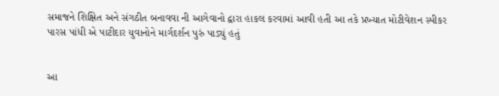સમાજને શિક્ષિત અને સંગઠીત બનાવવા ની આગેવાનો દ્વારા હાકલ કરવામાં આવી હતી આ તકે પ્રખ્યાત મોટીવેશન સ્પીકર પારસ પાંધી એ પાટીદાર યુવાનોને માર્ગદર્શન પુરું પાડ્યું હતું


આ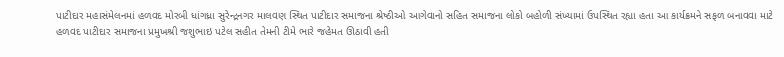પાટીદાર મહાસંમેલનમાં હળવદ મોરબી ધાંગધ્રા સુરેન્દ્રનગર માલવણ સ્થિત પાટીદાર સમાજના શ્રેષ્ઠીઓ આગેવાનો સહિત સમાજના લોકો બહોળી સંખ્યામાં ઉપસ્થિત રહ્યા હતા આ કાર્યક્રમને સફળ બનાવવા માટે હળવદ પાટીદાર સમાજના પ્રમુખશ્રી જશુભાઇ પટેલ સહીત તેમની ટીમે ભારે જહેમત ઊઠાવી હતી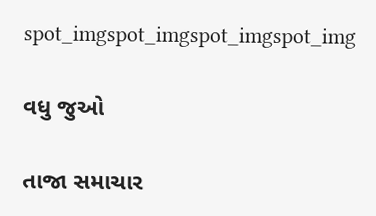spot_imgspot_imgspot_imgspot_img

વધુ જુઓ

તાજા સમાચાર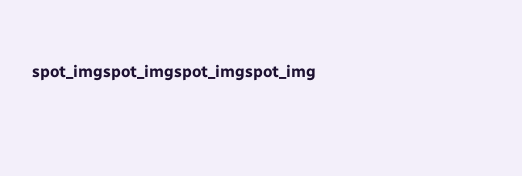spot_imgspot_imgspot_imgspot_img